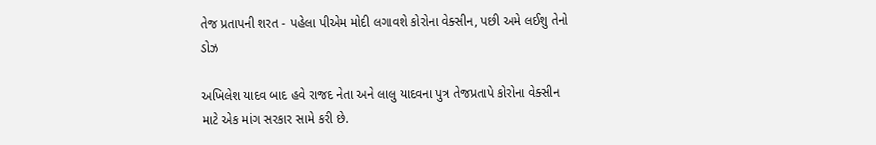તેજ પ્રતાપની શરત - પહેલા પીએમ મોદી લગાવશે કોરોના વેક્સીન, પછી અમે લઈશુ તેનો ડોઝ

અખિલેશ યાદવ બાદ હવે રાજદ નેતા અને લાલુ યાદવના પુત્ર તેજપ્રતાપે કોરોના વેક્સીન માટે એક માંગ સરકાર સામે કરી છે.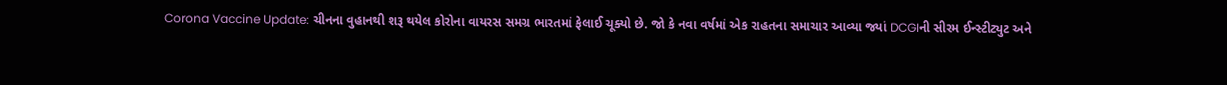Corona Vaccine Update: ચીનના વુહાનથી શરૂ થયેલ કોરોના વાયરસ સમગ્ર ભારતમાં ફેલાઈ ચૂક્યો છે. જો કે નવા વર્ષમાં એક રાહતના સમાચાર આવ્યા જ્યાં DCGIની સીરમ ઈન્સ્ટીટ્યુટ અને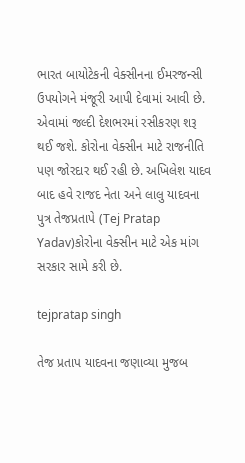ભારત બાયોટેકની વેક્સીનના ઈમરજન્સી ઉપયોગને મંજૂરી આપી દેવામાં આવી છે. એવામાં જલ્દી દેશભરમાં રસીકરણ શરૂ થઈ જશે. કોરોના વેક્સીન માટે રાજનીતિ પણ જોરદાર થઈ રહી છે. અખિલેશ યાદવ બાદ હવે રાજદ નેતા અને લાલુ યાદવના પુત્ર તેજપ્રતાપે (Tej Pratap Yadav)કોરોના વેક્સીન માટે એક માંગ સરકાર સામે કરી છે.

tejpratap singh

તેજ પ્રતાપ યાદવના જણાવ્યા મુજબ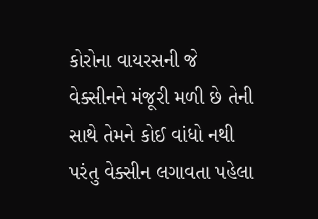કોરોના વાયરસની જે વેક્સીનને મંજૂરી મળી છે તેની સાથે તેમને કોઈ વાંધો નથી પરંતુ વેક્સીન લગાવતા પહેલા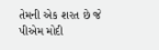તેમની એક શરત છે જે પીએમ મોદી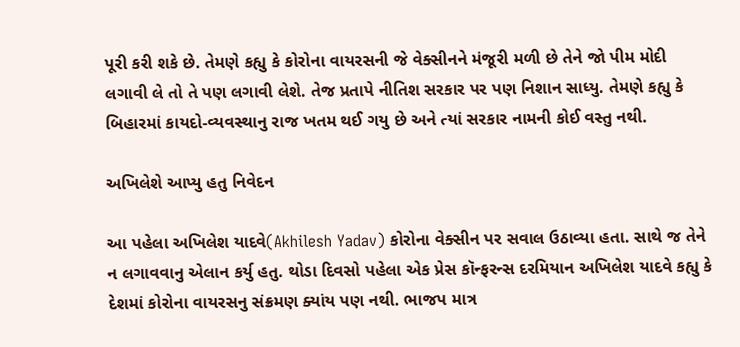પૂરી કરી શકે છે. તેમણે કહ્યુ કે કોરોના વાયરસની જે વેક્સીનને મંજૂરી મળી છે તેને જો પીમ મોદી લગાવી લે તો તે પણ લગાવી લેશે. તેજ પ્રતાપે નીતિશ સરકાર પર પણ નિશાન સાધ્યુ. તેમણે કહ્યુ કે બિહારમાં કાયદો-વ્યવસ્થાનુ રાજ ખતમ થઈ ગયુ છે અને ત્યાં સરકાર નામની કોઈ વસ્તુ નથી.

અખિલેશે આપ્યુ હતુ નિવેદન

આ પહેલા અખિલેશ યાદવે(Akhilesh Yadav) કોરોના વેક્સીન પર સવાલ ઉઠાવ્યા હતા. સાથે જ તેને ન લગાવવાનુ એલાન કર્યુ હતુ. થોડા દિવસો પહેલા એક પ્રેસ કૉન્ફરન્સ દરમિયાન અખિલેશ યાદવે કહ્યુ કે દેશમાં કોરોના વાયરસનુ સંક્રમણ ક્યાંય પણ નથી. ભાજપ માત્ર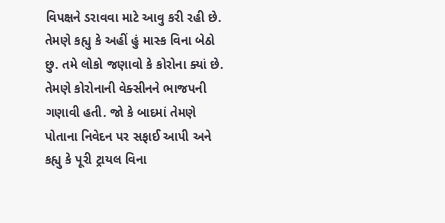વિપક્ષને ડરાવવા માટે આવુ કરી રહી છે. તેમણે કહ્યુ કે અહીં હું માસ્ક વિના બેઠો છુ. તમે લોકો જણાવો કે કોરોના ક્યાં છે. તેમણે કોરોનાની વેક્સીનને ભાજપની ગણાવી હતી. જો કે બાદમાં તેમણે પોતાના નિવેદન પર સફાઈ આપી અને કહ્યુ કે પૂરી ટ્રાયલ વિના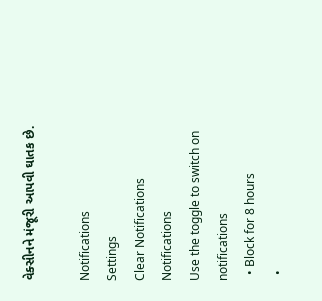વેક્સીનને મંજૂરી આપવી ઘાતક છે.

Notifications
Settings
Clear Notifications
Notifications
Use the toggle to switch on notifications
  • Block for 8 hours
  •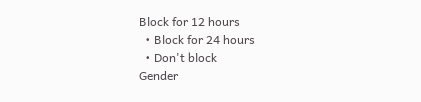Block for 12 hours
  • Block for 24 hours
  • Don't block
Gender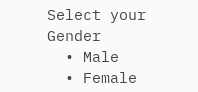Select your Gender
  • Male
  • Female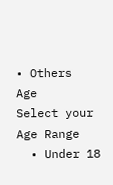• Others
Age
Select your Age Range
  • Under 18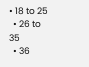• 18 to 25
  • 26 to 35
  • 36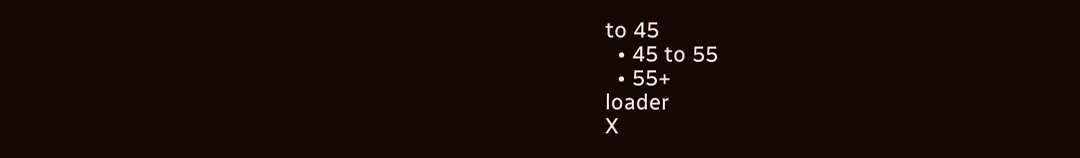to 45
  • 45 to 55
  • 55+
loader
X